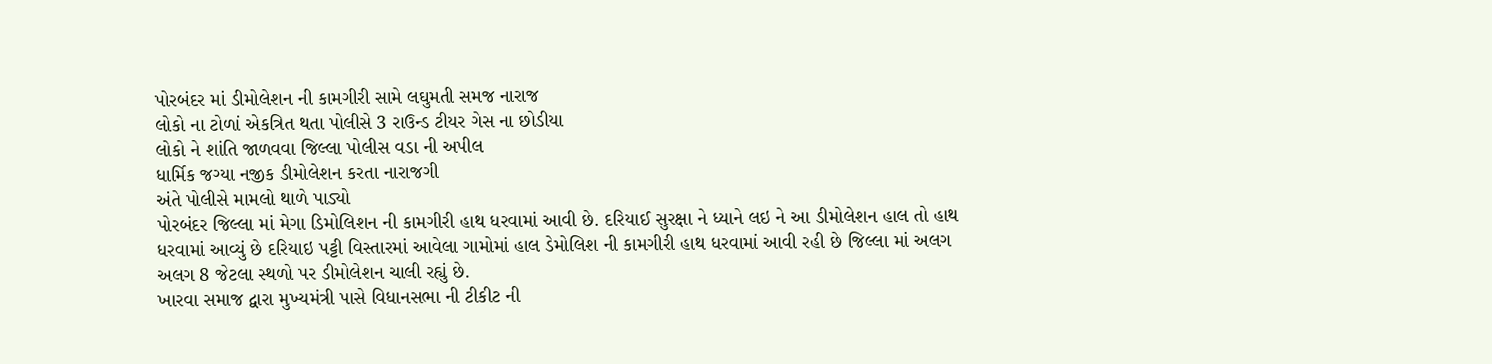પોરબંદર માં ડીમોલેશન ની કામગીરી સામે લઘુમતી સમજ નારાજ
લોકો ના ટોળાં એકત્રિત થતા પોલીસે 3 રાઉન્ડ ટીયર ગેસ ના છોડીયા
લોકો ને શાંતિ જાળવવા જિલ્લા પોલીસ વડા ની અપીલ
ધાર્મિક જગ્યા નજીક ડીમોલેશન કરતા નારાજગી
અંતે પોલીસે મામલો થાળે પાડ્યો
પોરબંદર જિલ્લા માં મેગા ડિમોલિશન ની કામગીરી હાથ ધરવામાં આવી છે. દરિયાઈ સુરક્ષા ને ધ્યાને લઇ ને આ ડીમોલેશન હાલ તો હાથ ધરવામાં આવ્યું છે દરિયાઇ પટ્ટી વિસ્તારમાં આવેલા ગામોમાં હાલ ડેમોલિશ ની કામગીરી હાથ ધરવામાં આવી રહી છે જિલ્લા માં અલગ અલગ 8 જેટલા સ્થળો પર ડીમોલેશન ચાલી રહ્યું છે.
ખારવા સમાજ દ્વારા મુખ્યમંત્રી પાસે વિધાનસભા ની ટીકીટ ની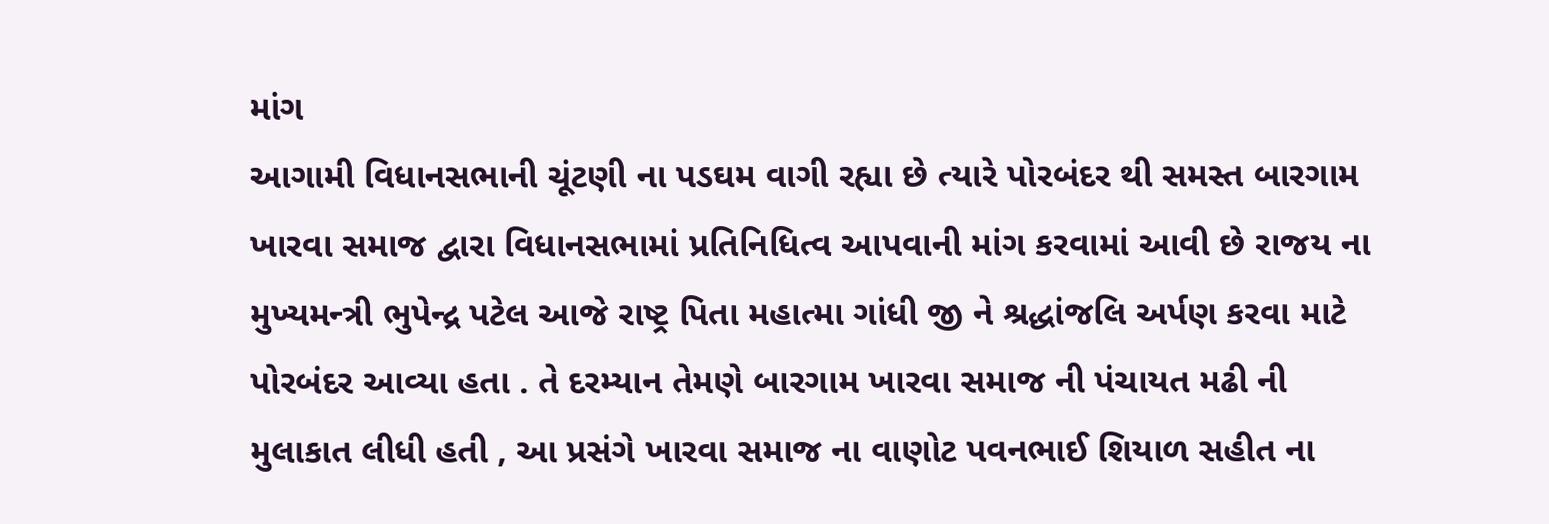માંગ
આગામી વિધાનસભાની ચૂંટણી ના પડઘમ વાગી રહ્યા છે ત્યારે પોરબંદર થી સમસ્ત બારગામ ખારવા સમાજ દ્વારા વિધાનસભામાં પ્રતિનિધિત્વ આપવાની માંગ કરવામાં આવી છે રાજય ના મુખ્યમન્ત્રી ભુપેન્દ્ર પટેલ આજે રાષ્ટ્ર પિતા મહાત્મા ગાંધી જી ને શ્રદ્ધાંજલિ અર્પણ કરવા માટે પોરબંદર આવ્યા હતા . તે દરમ્યાન તેમણે બારગામ ખારવા સમાજ ની પંચાયત મઢી ની મુલાકાત લીધી હતી , આ પ્રસંગે ખારવા સમાજ ના વાણોટ પવનભાઈ શિયાળ સહીત ના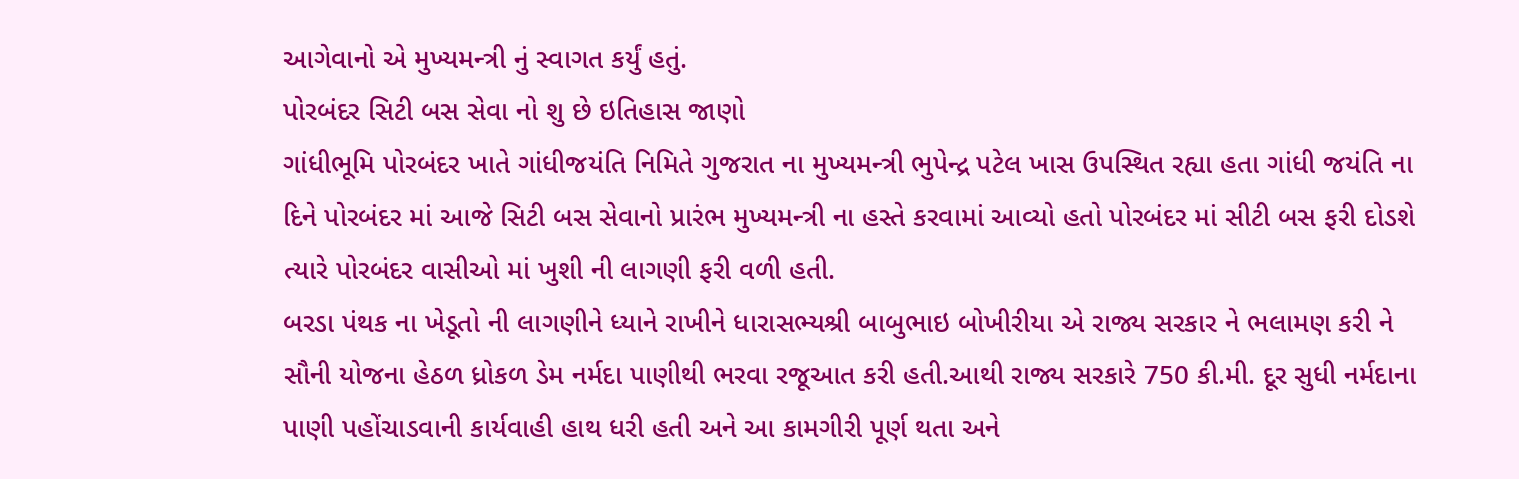આગેવાનો એ મુખ્યમન્ત્રી નું સ્વાગત કર્યું હતું.
પોરબંદર સિટી બસ સેવા નો શુ છે ઇતિહાસ જાણો
ગાંધીભૂમિ પોરબંદર ખાતે ગાંધીજયંતિ નિમિતે ગુજરાત ના મુખ્યમન્ત્રી ભુપેન્દ્ર પટેલ ખાસ ઉપસ્થિત રહ્યા હતા ગાંધી જયંતિ ના દિને પોરબંદર માં આજે સિટી બસ સેવાનો પ્રારંભ મુખ્યમન્ત્રી ના હસ્તે કરવામાં આવ્યો હતો પોરબંદર માં સીટી બસ ફરી દોડશે ત્યારે પોરબંદર વાસીઓ માં ખુશી ની લાગણી ફરી વળી હતી.
બરડા પંથક ના ખેડૂતો ની લાગણીને ધ્યાને રાખીને ધારાસભ્યશ્રી બાબુભાઇ બોખીરીયા એ રાજ્ય સરકાર ને ભલામણ કરી ને સૌની યોજના હેઠળ ધ્રોકળ ડેમ નર્મદા પાણીથી ભરવા રજૂઆત કરી હતી.આથી રાજ્ય સરકારે 750 કી.મી. દૂર સુધી નર્મદાના પાણી પહોંચાડવાની કાર્યવાહી હાથ ધરી હતી અને આ કામગીરી પૂર્ણ થતા અને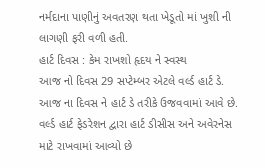નર્મદાના પાણીનું અવતરણ થતા ખેડૂતો માં ખુશી ની લાગણી ફરી વળી હતી.
હાર્ટ દિવસ : કેમ રાખશો હૃદય ને સ્વસ્થ
આજ નો દિવસ 29 સપ્ટેમ્બર એટલે વર્લ્ડ હાર્ટ ડે. આજ ના દિવસ ને હાર્ટ ડે તરીકે ઉજવવામાં આવે છે. વર્લ્ડ હાર્ટ ફેડરેશન દ્વારા હાર્ટ ડીસીસ અને અવેરનેસ માટે રાખવામાં આવ્યો છે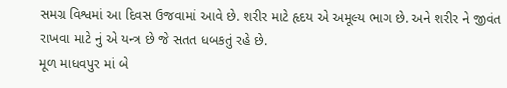સમગ્ર વિશ્વમાં આ દિવસ ઉજવામાં આવે છે. શરીર માટે હૃદય એ અમૂલ્ય ભાગ છે. અને શરીર ને જીવંત રાખવા માટે નું એ યન્ત્ર છે જે સતત ધબકતું રહે છે.
મૂળ માધવપુર માં બે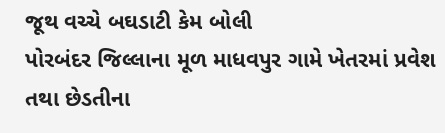જૂથ વચ્ચે બઘડાટી કેમ બોલી
પોરબંદર જિલ્લાના મૂળ માધવપુર ગામે ખેતરમાં પ્રવેશ તથા છેડતીના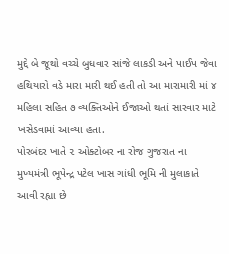મુદ્દે બે જૂથો વચ્ચે બુધવાર સાંજે લાકડી અને પાઈપ જેવા હથિયારો વડે મારા મારી થઈ હતી તો આ મારામારી માં ૪ મહિલા સહિત ૭ વ્યક્તિઓને ઈજાઓ થતાં સારવાર માટે ખસેડવામાં આવ્યા હતા.
પોરબંદર ખાતે ૨ ઓક્ટોબર ના રોજ ગુજરાત ના મુખ્યમંત્રી ભૂપેન્દ્ર પટેલ ખાસ ગાંધી ભૂમિ ની મુલાકાતે આવી રહ્યા છે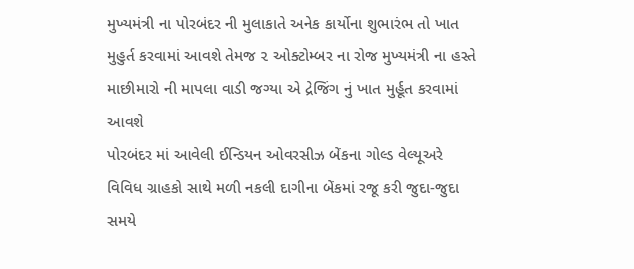મુખ્યમંત્રી ના પોરબંદર ની મુલાકાતે અનેક કાર્યોના શુભારંભ તો ખાત મુહુર્ત કરવામાં આવશે તેમજ ૨ ઓક્ટોમ્બર ના રોજ મુખ્યમંત્રી ના હસ્તે માછીમારો ની માપલા વાડી જગ્યા એ દ્રેજિંગ નું ખાત મુર્હૂત કરવામાં આવશે
પોરબંદર માં આવેલી ઈન્ડિયન ઓવરસીઝ બેંકના ગોલ્ડ વેલ્યૂઅરે વિવિધ ગ્રાહકો સાથે મળી નકલી દાગીના બેંકમાં રજૂ કરી જુદા-જુદા સમયે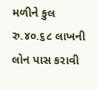મળીને કુલ રુ.૪૦.૬૮ લાખની લોન પાસ કરાવી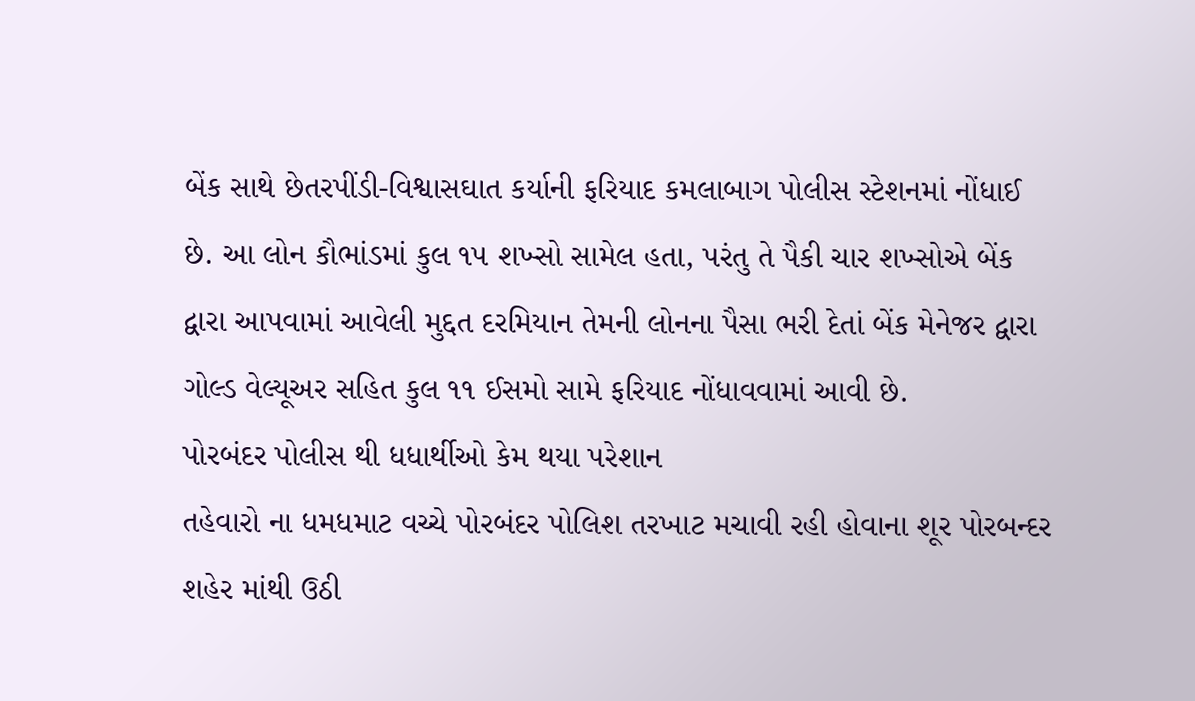બેંક સાથે છેતરપીંડી-વિશ્વાસઘાત કર્યાની ફરિયાદ કમલાબાગ પોલીસ સ્ટેશનમાં નોંધાઈ છે. આ લોન કૌભાંડમાં કુલ ૧૫ શખ્સો સામેલ હતા, પરંતુ તે પૈકી ચાર શખ્સોએ બેંક દ્વારા આપવામાં આવેલી મુદ્દત દરમિયાન તેમની લોનના પૈસા ભરી દેતાં બેંક મેનેજર દ્વારા ગોલ્ડ વેલ્યૂઅર સહિત કુલ ૧૧ ઈસમો સામે ફરિયાદ નોંધાવવામાં આવી છે.
પોરબંદર પોલીસ થી ધધાર્થીઓ કેમ થયા પરેશાન
તહેવારો ના ધમધમાટ વચ્ચે પોરબંદર પોલિશ તરખાટ મચાવી રહી હોવાના શૂર પોરબન્દર શહેર માંથી ઉઠી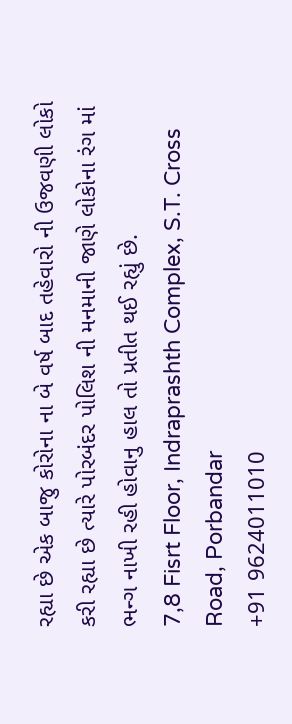રહ્યા છે એક બાજુ કોરોના ના બે વર્ષ બાદ તહેવારો ની ઉજવણી લોકો કરી રહ્યા છે ત્યારે પોરબંદર પોલિશ ની મનમાની જાણે લોકોના રંગ માં ભન્ગ નાખી રહી હોવાનુ હાલ તો પ્રતીત થઈ રહ્યું છે.
7,8 Fisrt Floor, Indraprashth Complex, S.T. Cross Road, Porbandar
+91 9624011010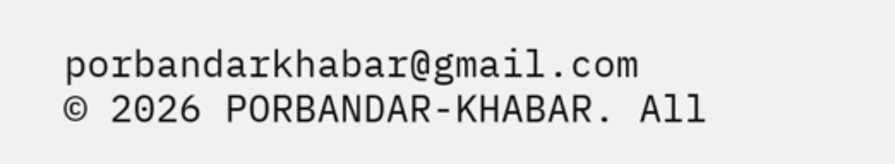porbandarkhabar@gmail.com
© 2026 PORBANDAR-KHABAR. All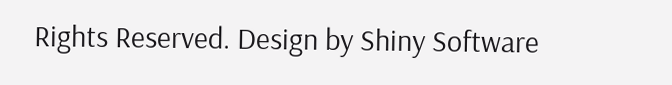Rights Reserved. Design by Shiny Software